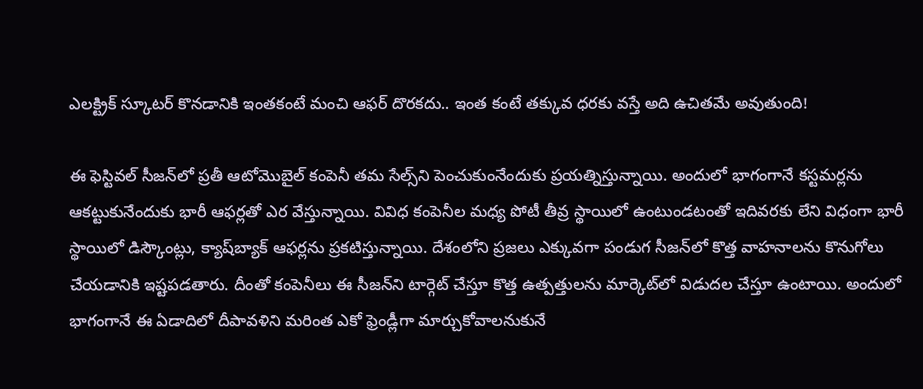ఎలక్ట్రిక్ స్కూటర్‌ కొనడానికి ఇంతకంటే మంచి ఆఫర్‌ దొరకదు.. ఇంత కంటే తక్కువ ధరకు వస్తే అది ఉచితమే అవుతుంది!

ఈ ఫెస్టివల్ సీజన్‌లో ప్రతీ ఆటోమొబైల్‌ కంపెనీ తమ సేల్స్‌ని పెంచుకుంనేందుకు ప్రయత్నిస్తున్నాయి. అందులో భాగంగానే కస్టమర్లను ఆకట్టుకునేందుకు భారీ ఆఫర్లతో ఎర వేస్తున్నాయి. వివిధ కంపెనీల మధ్య పోటీ తీవ్ర స్థాయిలో ఉంటుండటంతో ఇదివరకు లేని విధంగా భారీ స్థాయిలో డిస్కౌంట్లు, క్యాష్‌బ్యాక్‌ ఆఫర్లను ప్రకటిస్తున్నాయి. దేశంలోని ప్రజలు ఎక్కువగా పండుగ సీజన్‌లో కొత్త వాహనాలను కొనుగోలు చేయడానికి ఇష్టపడతారు. దీంతో కంపెనీలు ఈ సీజన్‌ని టార్గెట్‌ చేస్తూ కొత్త ఉత్పత్తులను మార్కెట్‌లో విడుదల చేస్తూ ఉంటాయి. అందులో భాగంగానే ఈ ఏడాదిలో దీపావళిని మరింత ఎకో ఫ్రెండ్లీగా మార్చుకోవాలనుకునే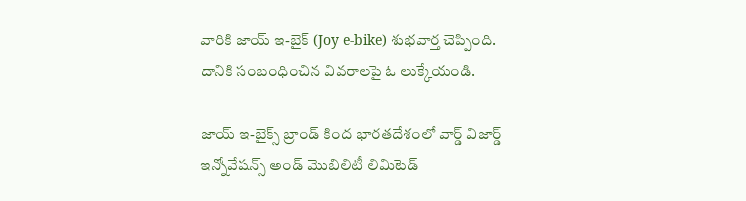వారికి జాయ్ ఇ-బైక్ (Joy e-bike) శుభవార్త చెప్పింది. దానికి సంబంధించిన వివరాలపై ఓ లుక్కేయండి.

జాయ్‌ ఇ-బైక్స్‌ బ్రాండ్ కింద భారతదేశంలో వార్డ్ విజార్డ్ ఇన్నోవేషన్స్ అండ్ మొబిలిటీ లిమిటెడ్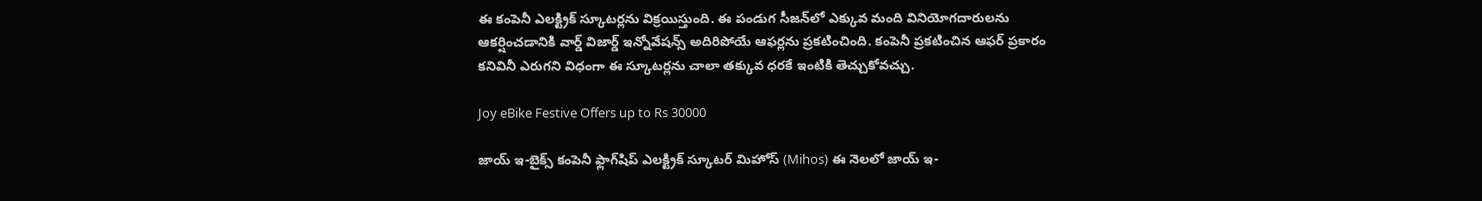ఈ కంపెనీ ఎలక్ట్రిక్ స్కూటర్లను విక్రయిస్తుంది. ఈ పండుగ సీజన్‌లో ఎక్కువ మంది వినియోగదారులను ఆకర్షించడానికి వార్డ్‌ విజార్డ్‌ ఇన్నోవేషన్స్‌ అదిరిపోయే ఆఫర్లను ప్రకటించింది. కంపెనీ ప్రకటించిన ఆఫర్‌ ప్రకారం కనివినీ ఎరుగని విధంగా ఈ స్కూటర్లను చాలా తక్కువ ధరకే ఇంటికి తెచ్చుకోవచ్చు.

Joy eBike Festive Offers up to Rs 30000

జాయ్‌ ఇ-బైక్స్‌ కంపెనీ ఫ్లాగ్‌షిప్‌ ఎలక్ట్రిక్ స్కూటర్ మిహోస్‌ (Mihos) ఈ నెలలో జాయ్ ఇ-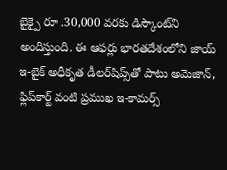బైక్పై రూ .30,000 వరకు డిస్కౌంట్‌ని అందిస్తుంది. ఈ ఆఫర్లు భారతదేశంలోని జాయ్ ఇ-బైక్ అధీకృత డీలర్‌షిప్స్‌తో పాటు అమెజాన్, ఫ్లిప్‌కార్ట్‌ వంటి ప్రముఖ ఇ-కామర్స్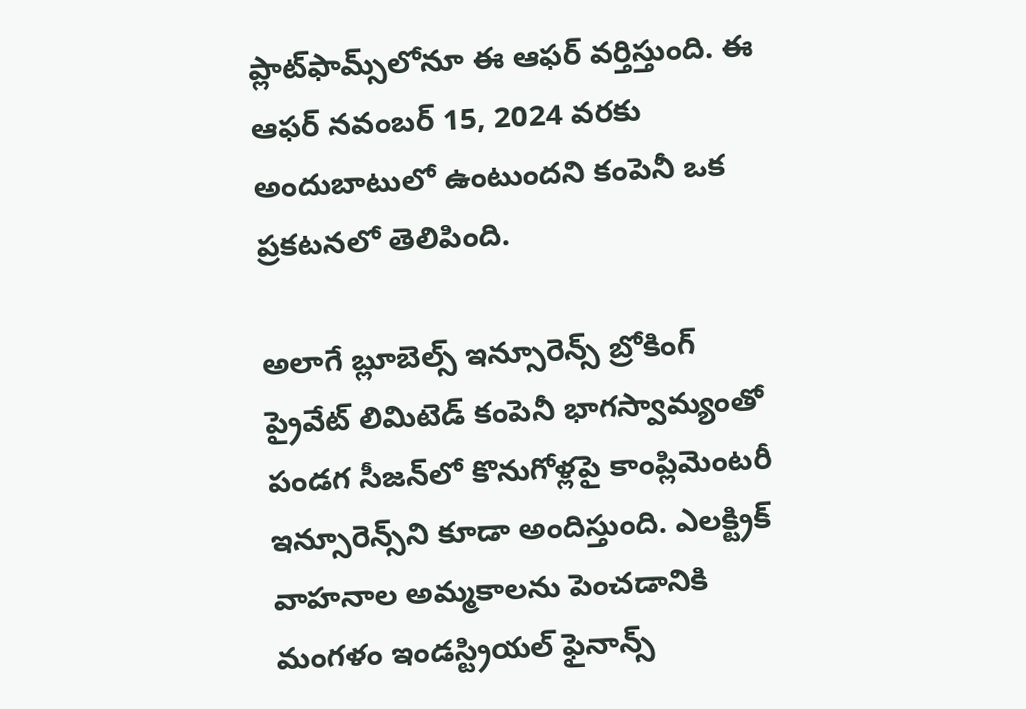ప్లాట్‌ఫామ్స్‌లోనూ ఈ ఆఫర్‌ వర్తిస్తుంది. ఈ ఆఫర్ నవంబర్ 15, 2024 వరకు అందుబాటులో ఉంటుందని కంపెనీ ఒక ప్రకటనలో తెలిపింది.

అలాగే బ్లూబెల్స్ ఇన్సూరెన్స్ బ్రోకింగ్ ప్రైవేట్ లిమిటెడ్ కంపెనీ భాగస్వామ్యంతో పండగ సీజన్‌లో కొనుగోళ్లపై కాంప్లిమెంటరీ ఇన్సూరెన్స్‌ని కూడా అందిస్తుంది. ఎలక్ట్రిక్ వాహనాల అమ్మకాలను పెంచడానికి మంగళం ఇండస్ట్రియల్ ఫైనాన్స్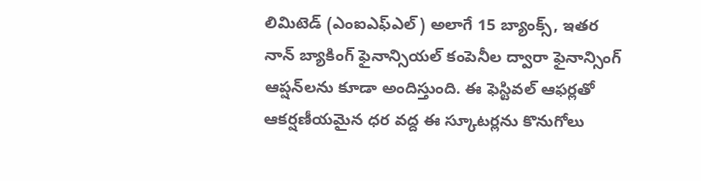లిమిటెడ్ (ఎంఐఎఫ్ఎల్) అలాగే 15 బ్యాంక్స్‌, ఇతర నాన్‌ బ్యాకింగ్‌ ఫైనాన్సియల్‌ కంపెనీల ద్వారా ఫైనాన్సింగ్ ఆప్షన్‌లను కూడా అందిస్తుంది. ఈ ఫెస్టివల్ ఆఫర్లతో ఆకర్షణీయమైన ధర వద్ద ఈ స్కూటర్లను కొనుగోలు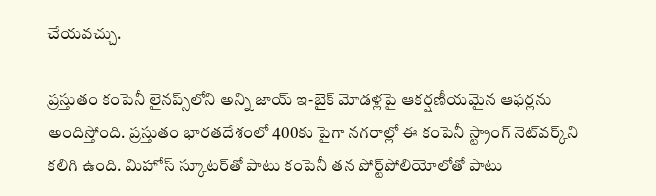చేయవచ్చు.

ప్రస్తుతం కంపెనీ లైనప్స్‌లోని అన్ని జాయ్ ఇ-బైక్ మోడళ్లపై ఆకర్షణీయమైన ఆఫర్లను అందిస్తోంది. ప్రస్తుతం భారతదేశంలో 400కు పైగా నగరాల్లో ఈ కంపెనీ స్ట్రాంగ్‌ నెట్‌వర్క్‌ని కలిగి ఉంది. మిహోస్‌ స్కూటర్‌తో పాటు కంపెనీ తన పోర్ట్‌పోలియోలోతో పాటు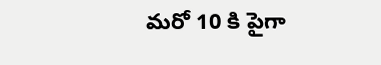మరో 10 కి పైగా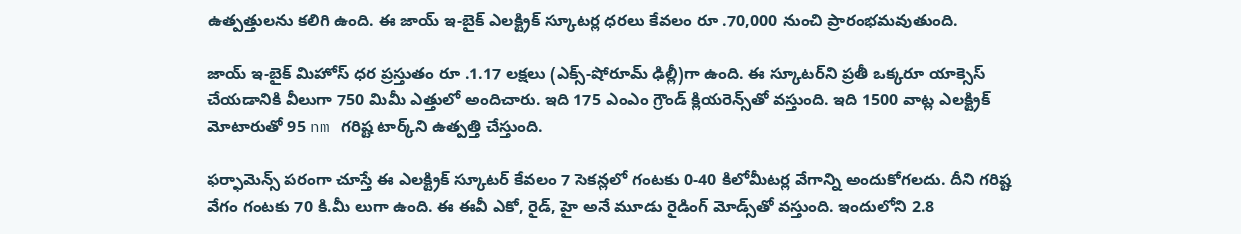ఉత్పత్తులను కలిగి ఉంది. ఈ జాయ్ ఇ-బైక్ ఎలక్ట్రిక్ స్కూటర్ల ధరలు కేవలం రూ .70,000 నుంచి ప్రారంభమవుతుంది.

జాయ్ ఇ-బైక్ మిహోస్‌ ధర ప్రస్తుతం రూ .1.17 లక్షలు (ఎక్స్-షోరూమ్ ఢిల్లీ)గా ఉంది. ఈ స్కూటర్‌ని ప్రతీ ఒక్కరూ యాక్సెస్ చేయడానికి వీలుగా 750 మిమీ ఎత్తులో అందిచారు. ఇది 175 ఎంఎం గ్రౌండ్ క్లియరెన్స్‌తో వస్తుంది. ఇది 1500 వాట్ల ఎలక్ట్రిక్ మోటారుతో 95 nm గరిష్ట టార్క్‌ని ఉత్పత్తి చేస్తుంది.

ఫర్ఫామెన్స్‌ పరంగా చూస్తే ఈ ఎలక్ట్రిక్ స్కూటర్ కేవలం 7 సెకన్లలో గంటకు 0-40 కిలోమీటర్ల వేగాన్ని అందుకోగలదు. దీని గరిష్ట వేగం గంటకు 70 కి.మీ లుగా ఉంది. ఈ ఈవీ ఎకో, రైడ్, హై అనే మూడు రైడింగ్ మోడ్స్‌తో వస్తుంది. ఇందులోని 2.8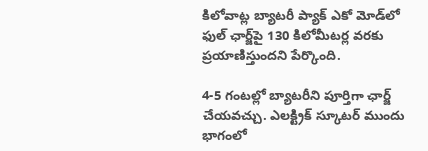కిలోవాట్ల బ్యాటరీ ప్యాక్ ఎకో మోడ్‌లో ఫుల్‌ ఛార్జ్‌పై 130 కిలోమీటర్ల వరకు ప్రయాణిస్తుందని పేర్కొంది.

4-5 గంటల్లో బ్యాటరీని పూర్తిగా ఛార్జ్ చేయవచ్చు. ఎలక్ట్రిక్ స్కూటర్ ముందు భాగంలో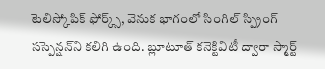టెలిస్కోపిక్ ఫోర్క్స్‌, వెనుక భాగంలో సింగిల్ స్ప్రింగ్ సస్పెన్షన్‌ని కలిగి ఉంది. బ్లూటూత్ కనెక్టివిటీ ద్వారా స్మార్ట్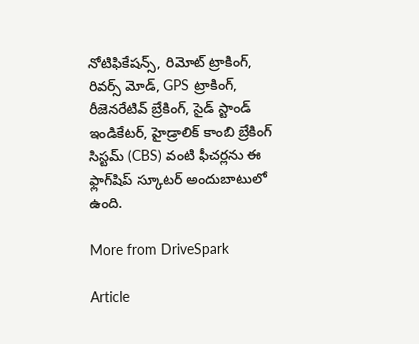నోటిఫికేషన్స్‌, రిమోట్ ట్రాకింగ్, రివర్స్ మోడ్, GPS ట్రాకింగ్, రీజెనరేటివ్ బ్రేకింగ్, సైడ్ స్టాండ్ ఇండికేటర్, హైడ్రాలిక్ కాంబి బ్రేకింగ్ సిస్టమ్ (CBS) వంటి ఫీచర్లను ఈ ఫ్లాగ్‌షిప్‌ స్కూటర్‌ అందుబాటులో ఉంది.

More from DriveSpark

Article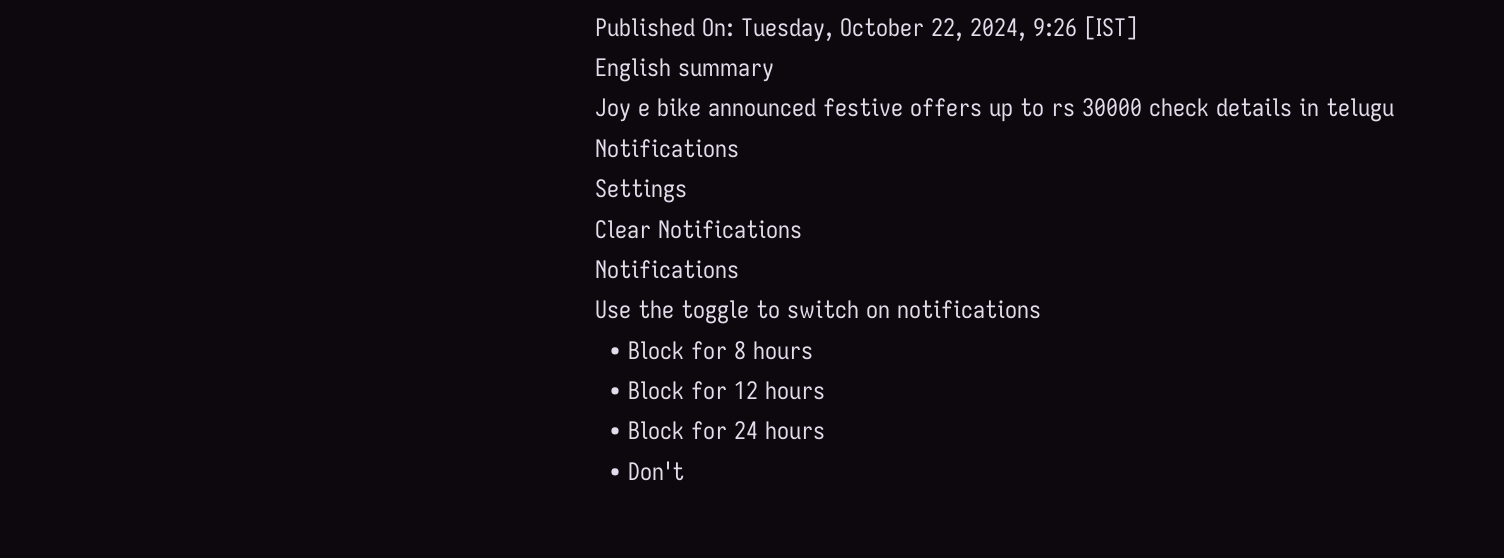Published On: Tuesday, October 22, 2024, 9:26 [IST]
English summary
Joy e bike announced festive offers up to rs 30000 check details in telugu
Notifications
Settings
Clear Notifications
Notifications
Use the toggle to switch on notifications
  • Block for 8 hours
  • Block for 12 hours
  • Block for 24 hours
  • Don't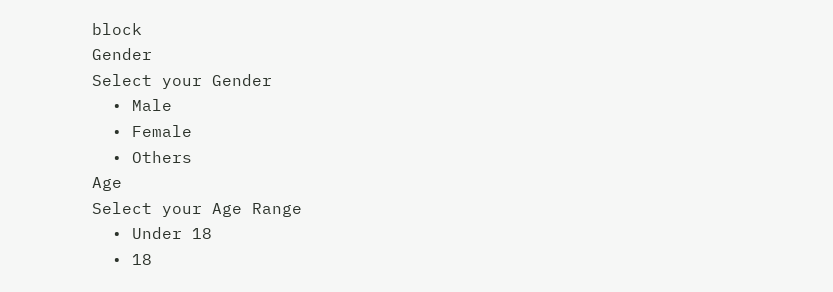block
Gender
Select your Gender
  • Male
  • Female
  • Others
Age
Select your Age Range
  • Under 18
  • 18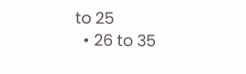to 25
  • 26 to 35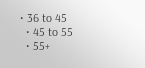• 36 to 45
  • 45 to 55
  • 55+